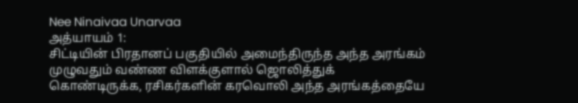Nee Ninaivaa Unarvaa
அத்யாயம் 1:
சிட்டியின் பிரதானப் பகுதியில் அமைந்திருந்த அந்த அரங்கம் முழுவதும் வண்ண விளக்குளால் ஜொலித்துக் கொண்டிருக்க, ரசிகர்களின் கரவொலி அந்த அரங்கத்தையே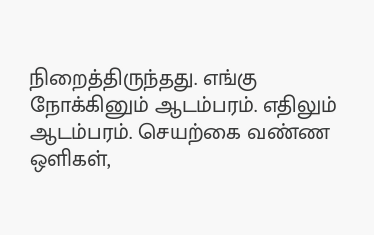நிறைத்திருந்தது. எங்கு நோக்கினும் ஆடம்பரம். எதிலும் ஆடம்பரம். செயற்கை வண்ண ஒளிகள்,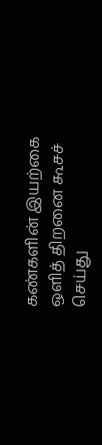கண்களின் இயற்கை ஒளித் திறனை கூசச் செய்து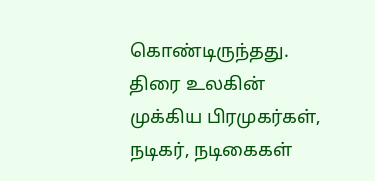கொண்டிருந்தது. திரை உலகின் முக்கிய பிரமுகர்கள், நடிகர், நடிகைகள்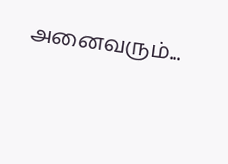அனைவரும்...